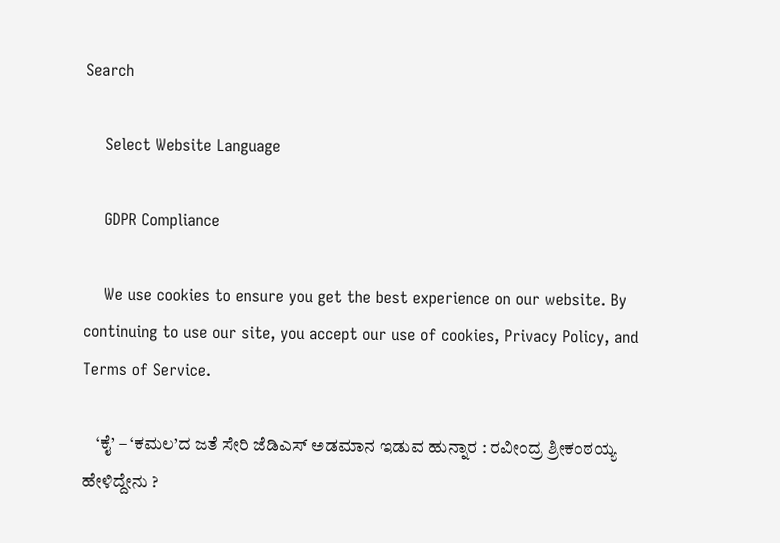Search

    Select Website Language

    GDPR Compliance

    We use cookies to ensure you get the best experience on our website. By continuing to use our site, you accept our use of cookies, Privacy Policy, and Terms of Service.

    ‘ಕೈ’ – ‘ಕಮಲ’ದ ಜತೆ ಸೇರಿ ಜೆಡಿಎಸ್ ಅಡಮಾನ ಇಡುವ ಹುನ್ನಾರ : ರವೀಂದ್ರ ಶ್ರೀಕಂಠಯ್ಯ ಹೇಳಿದ್ದೇನು ?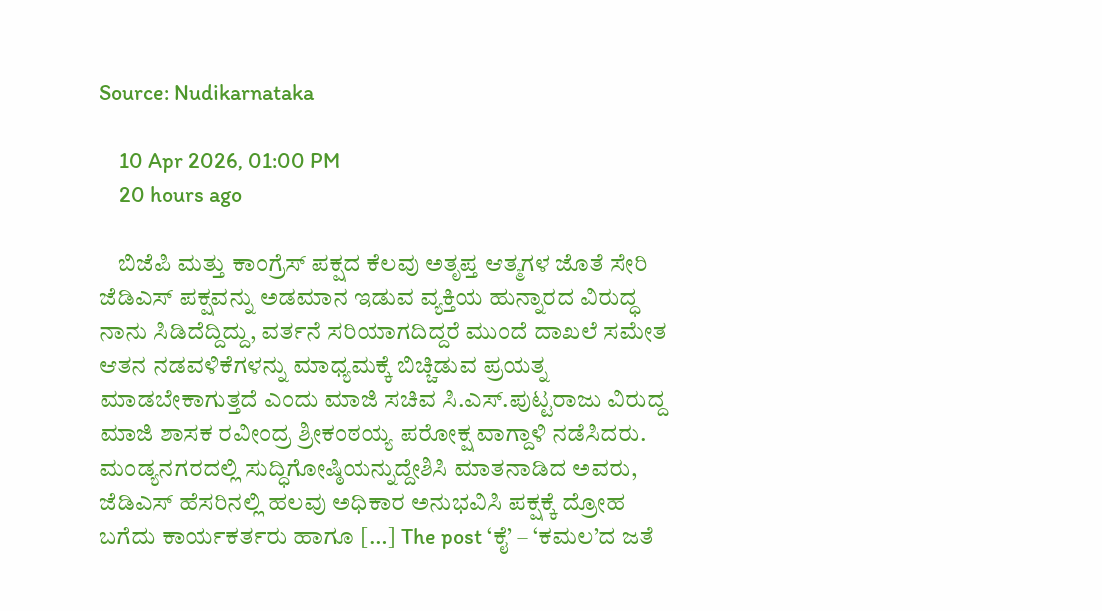Source: Nudikarnataka

    10 Apr 2026, 01:00 PM
    20 hours ago

    ಬಿಜೆಪಿ ಮತ್ತು ಕಾಂಗ್ರೆಸ್ ಪಕ್ಷದ ಕೆಲವು ಅತೃಪ್ತ ಆತ್ಮಗಳ ಜೊತೆ ಸೇರಿ ಜೆಡಿಎಸ್ ಪಕ್ಷವನ್ನು ಅಡಮಾನ ಇಡುವ ವ್ಯಕ್ತಿಯ ಹುನ್ನಾರದ ವಿರುದ್ಧ ನಾನು ಸಿಡಿದೆದ್ದಿದ್ದು, ವರ್ತನೆ ಸರಿಯಾಗದಿದ್ದರೆ ಮುಂದೆ ದಾಖಲೆ ಸಮೇತ ಆತನ ನಡವಳಿಕೆಗಳನ್ನು ಮಾಧ್ಯಮಕ್ಕೆ ಬಿಚ್ಚಿಡುವ ಪ್ರಯತ್ನ ಮಾಡಬೇಕಾಗುತ್ತದೆ ಎಂದು ಮಾಜಿ ಸಚಿವ ಸಿ.ಎಸ್.ಪುಟ್ಟರಾಜು ವಿರುದ್ದ ಮಾಜಿ ಶಾಸಕ ರವೀಂದ್ರ ಶ್ರೀಕಂಠಯ್ಯ ಪರೋಕ್ಷ ವಾಗ್ದಾಳಿ ನಡೆಸಿದರು. ಮಂಡ್ಯನಗರದಲ್ಲಿ ಸುದ್ಧಿಗೋಷ್ಠಿಯನ್ನುದ್ದೇಶಿಸಿ ಮಾತನಾಡಿದ ಅವರು, ಜೆಡಿಎಸ್ ಹೆಸರಿನಲ್ಲಿ ಹಲವು ಅಧಿಕಾರ ಅನುಭವಿಸಿ ಪಕ್ಷಕ್ಕೆ ದ್ರೋಹ ಬಗೆದು ಕಾರ್ಯಕರ್ತರು ಹಾಗೂ […] The post ‘ಕೈ’ – ‘ಕಮಲ’ದ ಜತೆ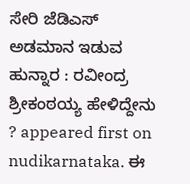ಸೇರಿ ಜೆಡಿಎಸ್ ಅಡಮಾನ ಇಡುವ ಹುನ್ನಾರ : ರವೀಂದ್ರ ಶ್ರೀಕಂಠಯ್ಯ ಹೇಳಿದ್ದೇನು ? appeared first on nudikarnataka. ಈ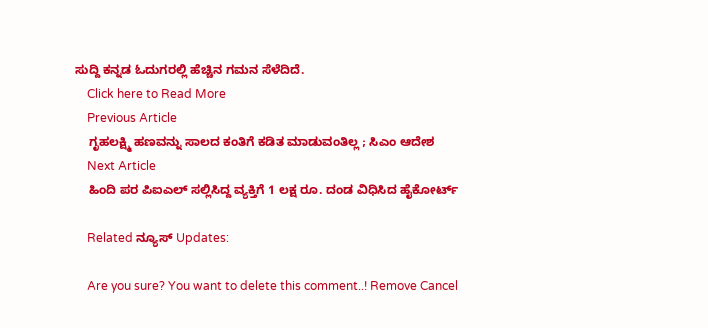ಸುದ್ದಿ ಕನ್ನಡ ಓದುಗರಲ್ಲಿ ಹೆಚ್ಚಿನ ಗಮನ ಸೆಳೆದಿದೆ.
    Click here to Read More
    Previous Article
    ಗೃಹಲಕ್ಷ್ಮಿ ಹಣವನ್ನು ಸಾಲದ ಕಂತಿಗೆ ಕಡಿತ ಮಾಡುವಂತಿಲ್ಲ ; ಸಿಎಂ ಆದೇಶ
    Next Article
    ಹಿಂದಿ ಪರ ಪಿಐಎಲ್ ಸಲ್ಲಿಸಿದ್ದ ವ್ಯಕ್ತಿಗೆ 1 ಲಕ್ಷ ರೂ. ದಂಡ ವಿಧಿಸಿದ ಹೈಕೋರ್ಟ್

    Related ನ್ಯೂಸ್ Updates:

    Are you sure? You want to delete this comment..! Remove Cancel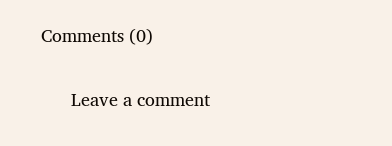Comments (0)

      Leave a comment